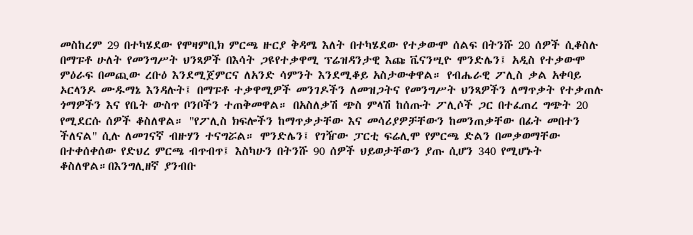መስከረም 29 በተካሄደው የሞዛምቢክ ምርጫ ዙርያ ቅዳሜ እለት በተካሄደው የተቃውሞ ሰልፍ በትንሹ 20 ሰዎች ሲቆስሉ በማፑቶ ሁለት የመንግሥት ህንጻዎች በእሳት ጋዩየተቃዋሚ ፕሬዝዳንታዊ እጩ ቬናንሢዮ ሞንድሌን፤ አዲስ የተቃውሞ ምዕራፍ በመጪው ረቡዕ እንደሚጀምርና ለአንድ ሳምንት እንደሚቆይ አስታውቀዋል። የብሔራዊ ፖሊስ ቃል አቀባይ ኦርላንዶ ሙዱማኔ እንዳሉት፤ በማፑቶ ተቃዋሚዎች መንገዶችን ለመዝጋትና የመንግሥት ህንጻዎችን ለማጥቃት የተቃጠሉ ጎማዎችን እና የቤት ውስጥ ቦንቦችን ተጠቅመዋል። በአስለቃሽ ጭስ ምላሽ ከሰጡት ፖሊሶች ጋር በተፈጠረ ግጭት 20 የሚደርሱ ሰዎች ቆስለዋል። "የፖሊስ ክፍሎችን ከማጥቃታቸው እና መሳሪያዎቻቸውን ከመንጠቃቸው በፊት መበተን ችለናል" ሲሉ ለመገናኛ ብዙሃን ተናግሯል። ሞንድሌን፤ የገዥው ፓርቲ ፍሬሊሞ የምርጫ ድልን በመቃወማቸው በተቀሰቀሰው የድህረ ምርጫ ብጥብጥ፤ እስካሁን በትንሹ 90 ሰዎች ህይወታቸውን ያጡ ሲሆን 340 የሚሆኑት ቆስለዋል።በእንግሊዘኛ ያንብቡ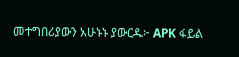መተግበሪያውን አሁኑኑ ያውርዱ፦ APK ፋይል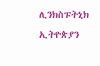ሊንክስፑትኒክ ኢትዮጵያን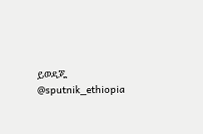ይወዳጁ @sputnik_ethiopia